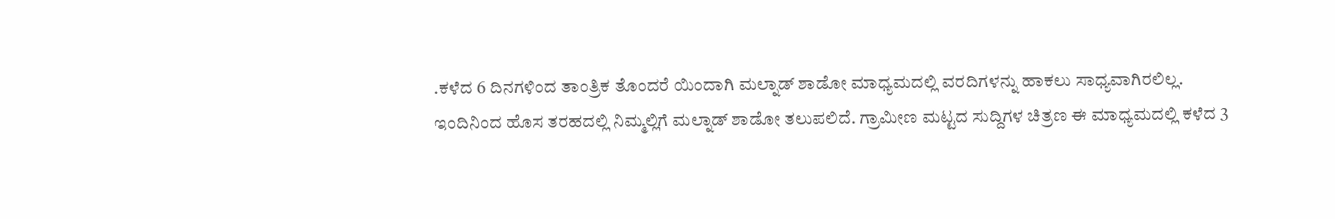.ಕಳೆದ 6 ದಿನಗಳಿಂದ ತಾಂತ್ರಿಕ ತೊಂದರೆ ಯಿಂದಾಗಿ ಮಲ್ನಾಡ್ ಶಾಡೋ ಮಾಧ್ಯಮದಲ್ಲಿ ವರದಿಗಳನ್ನು ಹಾಕಲು ಸಾಧ್ಯವಾಗಿರಲಿಲ್ಲ.
ಇಂದಿನಿಂದ ಹೊಸ ತರಹದಲ್ಲಿ ನಿಮ್ಮಲ್ಲಿಗೆ ಮಲ್ನಾಡ್ ಶಾಡೋ ತಲುಪಲಿದೆ. ಗ್ರಾಮೀಣ ಮಟ್ಟದ ಸುದ್ದಿಗಳ ಚಿತ್ರಣ ಈ ಮಾಧ್ಯಮದಲ್ಲಿ ಕಳೆದ 3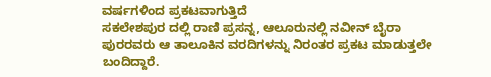ವರ್ಷಗಳಿಂದ ಪ್ರಕಟವಾಗುತ್ತಿದೆ
ಸಕಲೇಶಪುರ ದಲ್ಲಿ ರಾಣಿ ಪ್ರಸನ್ನ, ಆಲೂರುನಲ್ಲಿ ನವೀನ್ ಬೈರಾ ಪುರರವರು ಆ ತಾಲೂಕಿನ ವರದಿಗಳನ್ನು ನಿರಂತರ ಪ್ರಕಟ ಮಾಡುತ್ತಲೇ ಬಂದಿದ್ದಾರೆ.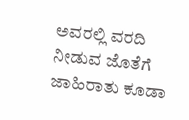ಅವರಲ್ಲಿ ವರದಿ ನೀಡುವ ಜೊತೆಗೆ ಜಾಹಿರಾತು ಕೂಡಾ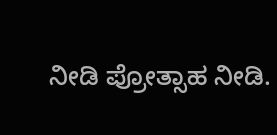ನೀಡಿ ಪ್ರೋತ್ಸಾಹ ನೀಡಿ.